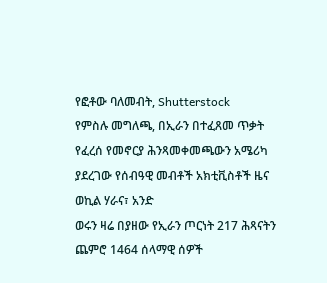የፎቶው ባለመብት, Shutterstock
የምስሉ መግለጫ, በኢራን በተፈጸመ ጥቃት የፈረሰ የመኖርያ ሕንጻመቀመጫውን አሜሪካ ያደረገው የሰብዓዊ መብቶች አክቲቪስቶች ዜና ወኪል ሃራና፣ አንድ
ወሩን ዛሬ በያዘው የኢራን ጦርነት 217 ሕጻናትን ጨምሮ 1464 ሰላማዊ ሰዎች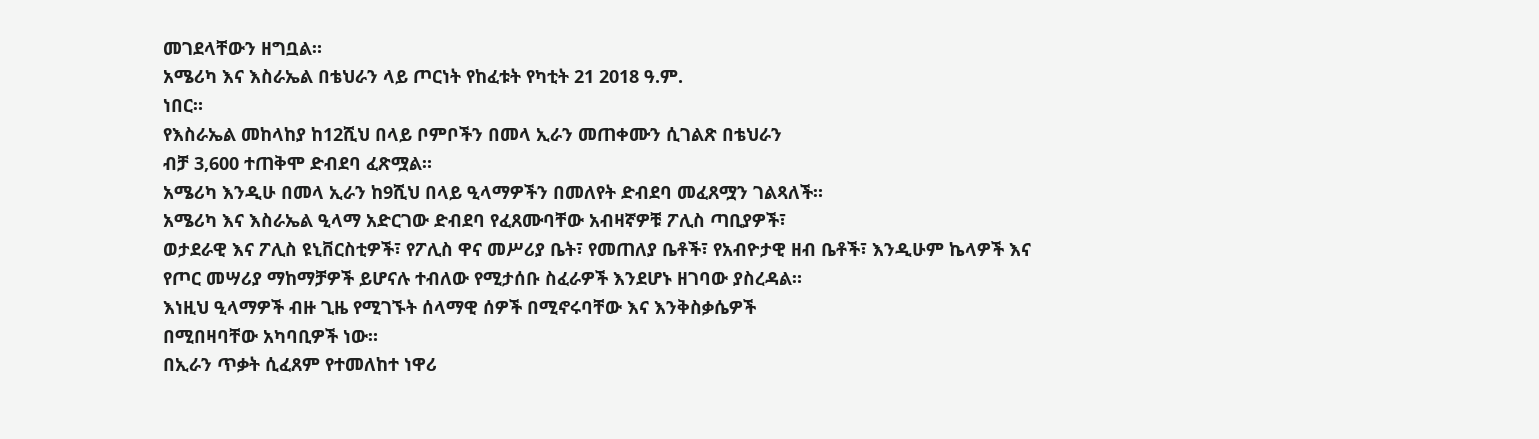መገደላቸውን ዘግቧል።
አሜሪካ እና እስራኤል በቴህራን ላይ ጦርነት የከፈቱት የካቲት 21 2018 ዓ.ም.
ነበር።
የእስራኤል መከላከያ ከ12ሺህ በላይ ቦምቦችን በመላ ኢራን መጠቀሙን ሲገልጽ በቴህራን
ብቻ 3,600 ተጠቅሞ ድብደባ ፈጽሟል።
አሜሪካ እንዲሁ በመላ ኢራን ከ9ሺህ በላይ ዒላማዎችን በመለየት ድብደባ መፈጸሟን ገልጻለች።
አሜሪካ እና እስራኤል ዒላማ አድርገው ድብደባ የፈጸሙባቸው አብዛኛዎቹ ፖሊስ ጣቢያዎች፣
ወታደራዊ እና ፖሊስ ዩኒቨርስቲዎች፣ የፖሊስ ዋና መሥሪያ ቤት፣ የመጠለያ ቤቶች፣ የአብዮታዊ ዘብ ቤቶች፣ እንዲሁም ኬላዎች እና
የጦር መሣሪያ ማከማቻዎች ይሆናሉ ተብለው የሚታሰቡ ስፈራዎች እንደሆኑ ዘገባው ያስረዳል።
እነዚህ ዒላማዎች ብዙ ጊዜ የሚገኙት ሰላማዊ ሰዎች በሚኖሩባቸው እና እንቅስቃሴዎች
በሚበዛባቸው አካባቢዎች ነው።
በኢራን ጥቃት ሲፈጸም የተመለከተ ነዋሪ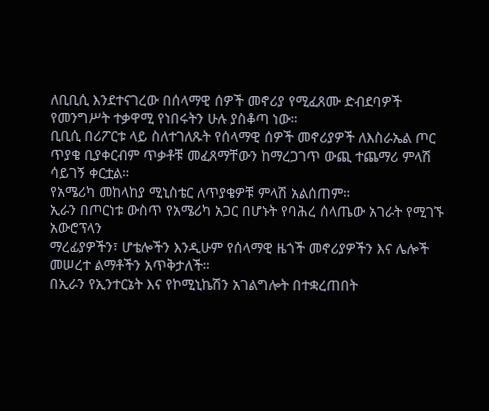ለቢቢሲ እንደተናገረው በሰላማዊ ሰዎች መኖሪያ የሚፈጸሙ ድብደባዎች የመንግሥት ተቃዋሚ የነበሩትን ሁሉ ያስቆጣ ነው።
ቢቢሲ በሪፖርቱ ላይ ስለተገለጹት የሰላማዊ ሰዎች መኖሪያዎች ለእስራኤል ጦር ጥያቄ ቢያቀርብም ጥቃቶቹ መፈጸማቸውን ከማረጋገጥ ውጪ ተጨማሪ ምላሽ ሳይገኝ ቀርቷል።
የአሜሪካ መከላከያ ሚኒስቴር ለጥያቄዎቹ ምላሽ አልሰጠም።
ኢራን በጦርነቱ ውስጥ የአሜሪካ አጋር በሆኑት የባሕረ ሰላጤው አገራት የሚገኙ አውሮፕላን
ማረፊያዎችን፣ ሆቴሎችን እንዲሁም የሰላማዊ ዜጎች መኖሪያዎችን እና ሌሎች መሠረተ ልማቶችን አጥቅታለች።
በኢራን የኢንተርኔት እና የኮሚኒኬሽን አገልግሎት በተቋረጠበት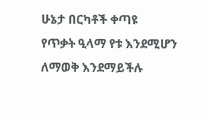ሁኔታ በርካቶች ቀጣዩ
የጥቃት ዒላማ የቱ እንደሚሆን ለማወቅ እንደማይችሉ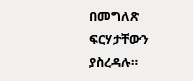በመግለጽ ፍርሃታቸውን ያስረዳሉ።